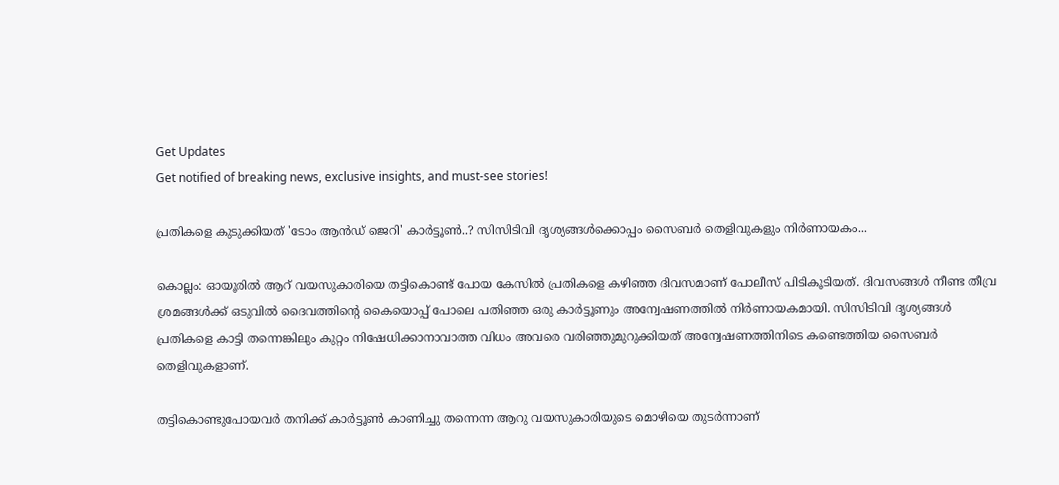Get Updates
Get notified of breaking news, exclusive insights, and must-see stories!

പ്രതികളെ കുടുക്കിയത് 'ടോം ആൻഡ് ജെറി' കാർട്ടൂൺ..? സിസിടിവി ദൃശ്യങ്ങൾക്കൊപ്പം സൈബർ തെളിവുകളും നിർണായകം...

കൊല്ലം: ഓയൂരിൽ ആറ് വയസുകാരിയെ തട്ടികൊണ്ട് പോയ കേസിൽ പ്രതികളെ കഴിഞ്ഞ ദിവസമാണ് പോലീസ് പിടികൂടിയത്. ദിവസങ്ങൾ നീണ്ട തീവ്ര ശ്രമങ്ങൾക്ക് ഒടുവിൽ ദൈവത്തിന്റെ കൈയൊപ്പ് പോലെ പതിഞ്ഞ ഒരു കാർട്ടൂണും അന്വേഷണത്തിൽ നിർണായകമായി. സിസിടിവി ദൃശ്യങ്ങൾ പ്രതികളെ കാട്ടി തന്നെങ്കിലും കുറ്റം നിഷേധിക്കാനാവാത്ത വിധം അവരെ വരിഞ്ഞുമുറുക്കിയത് അന്വേഷണത്തിനിടെ കണ്ടെത്തിയ സൈബർ തെളിവുകളാണ്.

തട്ടികൊണ്ടുപോയവർ തനിക്ക് കാർട്ടൂൺ കാണിച്ചു തന്നെന്ന ആറു വയസുകാരിയുടെ മൊഴിയെ തുടർന്നാണ്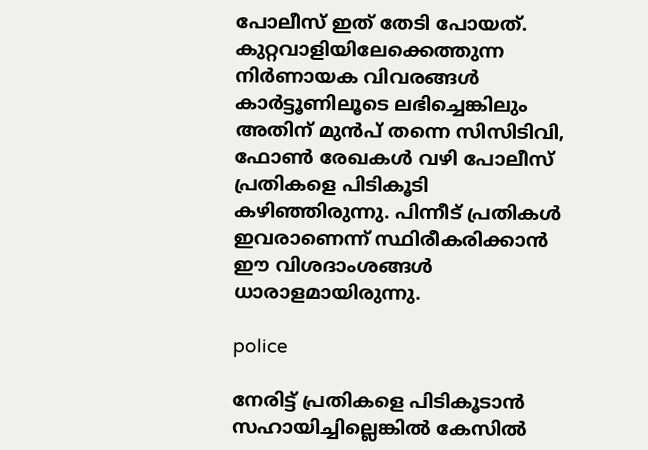പോലീസ് ഇത് തേടി പോയത്. കുറ്റവാളിയിലേക്കെത്തുന്ന നിർണായക വിവരങ്ങൾ കാർട്ടൂണിലൂടെ ലഭിച്ചെങ്കിലും അതിന് മുൻപ് തന്നെ സിസിടിവി, ഫോൺ രേഖകൾ വഴി പോലീസ് പ്രതികളെ പിടികൂടി കഴിഞ്ഞിരുന്നു. പിന്നീട് പ്രതികൾ ഇവരാണെന്ന് സ്ഥിരീകരിക്കാൻ ഈ വിശദാംശങ്ങൾ ധാരാളമായിരുന്നു.

police

നേരിട്ട് പ്രതികളെ പിടികൂടാൻ സഹായിച്ചില്ലെങ്കിൽ കേസിൽ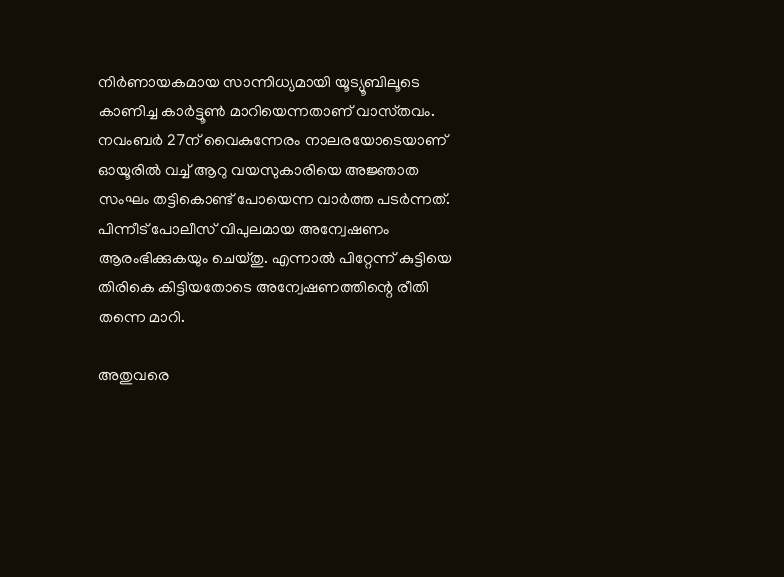നിർണായകമായ സാന്നിധ്യമായി യൂട്യൂബിലൂടെ കാണിച്ച കാർട്ടൂൺ മാറിയെന്നതാണ് വാസ്‌തവം. നവംബർ 27ന് വൈകുന്നേരം നാലരയോടെയാണ് ഓയൂരിൽ വച്ച് ആറു വയസുകാരിയെ അജ്ഞാത സംഘം തട്ടികൊണ്ട് പോയെന്ന വാർത്ത പടർന്നത്. പിന്നീട് പോലീസ് വിപുലമായ അന്വേഷണം ആരംഭിക്കുകയും ചെയ്‌തു. എന്നാൽ പിറ്റേന്ന് കുട്ടിയെ തിരികെ കിട്ടിയതോടെ അന്വേഷണത്തിന്റെ രീതി തന്നെ മാറി.

അതുവരെ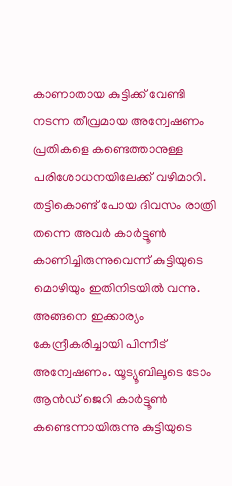കാണാതായ കുട്ടിക്ക് വേണ്ടി നടന്ന തീവ്രമായ അന്വേഷണം പ്രതികളെ കണ്ടെത്താനുള്ള പരിശോധനയിലേക്ക് വഴിമാറി. തട്ടികൊണ്ട് പോയ ദിവസം രാത്രി തന്നെ അവർ കാർട്ടൂൺ കാണിച്ചിരുന്നുവെന്ന് കുട്ടിയുടെ മൊഴിയും ഇതിനിടയിൽ വന്നു. അങ്ങനെ ഇക്കാര്യം കേന്ദ്രീകരിച്ചായി പിന്നീട് അന്വേഷണം. യൂട്യൂബിലൂടെ ടോം ആൻഡ് ജെറി കാർട്ടൂൺ കണ്ടെന്നായിരുന്നു കുട്ടിയുടെ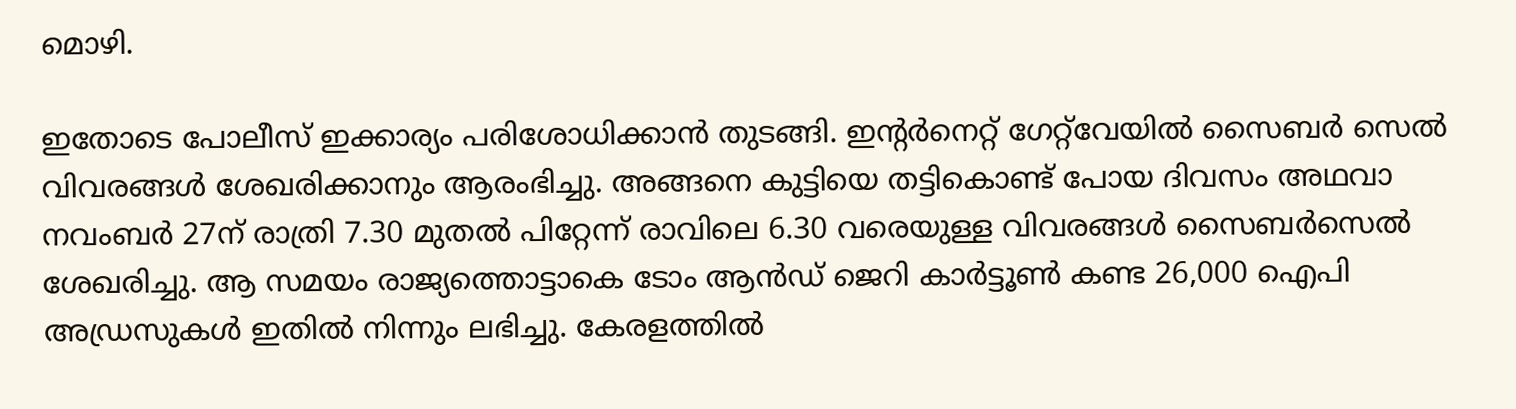മൊഴി.

ഇതോടെ പോലീസ് ഇക്കാര്യം പരിശോധിക്കാൻ തുടങ്ങി. ഇന്റർനെറ്റ് ഗേറ്റ്‌വേയിൽ സൈബർ സെൽ വിവരങ്ങൾ ശേഖരിക്കാനും ആരംഭിച്ചു. അങ്ങനെ കുട്ടിയെ തട്ടികൊണ്ട് പോയ ദിവസം അഥവാ നവംബർ 27ന് രാത്രി 7.30 മുതൽ പിറ്റേന്ന് രാവിലെ 6.30 വരെയുള്ള വിവരങ്ങൾ സൈബർസെൽ ശേഖരിച്ചു. ആ സമയം രാജ്യത്തൊട്ടാകെ ടോം ആൻഡ് ജെറി കാർട്ടൂൺ കണ്ട 26,000 ഐപി അഡ്രസുകൾ ഇതിൽ നിന്നും ലഭിച്ചു. കേരളത്തിൽ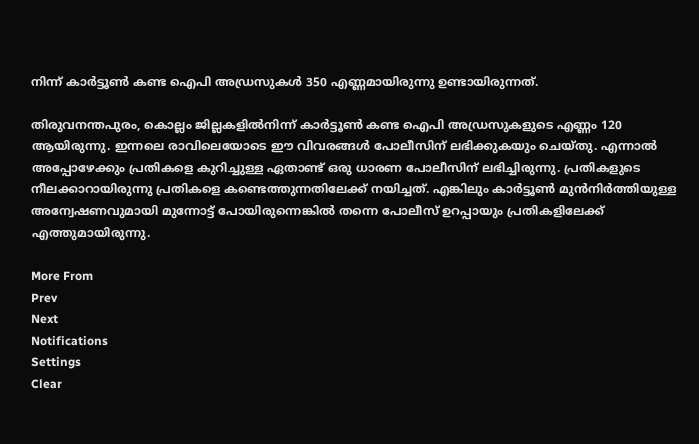നിന്ന് കാർട്ടൂൺ കണ്ട ഐപി അഡ്രസുകൾ 350 എണ്ണമായിരുന്നു ഉണ്ടായിരുന്നത്.

തിരുവനന്തപുരം, കൊല്ലം ജില്ലകളിൽനിന്ന് കാർട്ടൂൺ കണ്ട ഐപി അഡ്രസുകളുടെ എണ്ണം 120 ആയിരുന്നു. ഇന്നലെ രാവിലെയോടെ ഈ വിവരങ്ങൾ പോലീസിന് ലഭിക്കുകയും ചെയ്‌തു. എന്നാൽ അപ്പോഴേക്കും പ്രതികളെ കുറിച്ചുള്ള ഏതാണ്ട് ഒരു ധാരണ പോലീസിന് ലഭിച്ചിരുന്നു. പ്രതികളുടെ നീലക്കാറായിരുന്നു പ്രതികളെ കണ്ടെത്തുന്നതിലേക്ക് നയിച്ചത്. എങ്കിലും കാർട്ടൂൺ മുൻനിർത്തിയുള്ള അന്വേഷണവുമായി മുന്നോട്ട് പോയിരുന്നെങ്കിൽ തന്നെ പോലീസ് ഉറപ്പായും പ്രതികളിലേക്ക് എത്തുമായിരുന്നു.

More From
Prev
Next
Notifications
Settings
Clear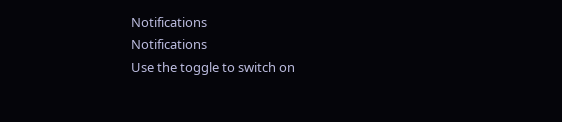Notifications
Notifications
Use the toggle to switch on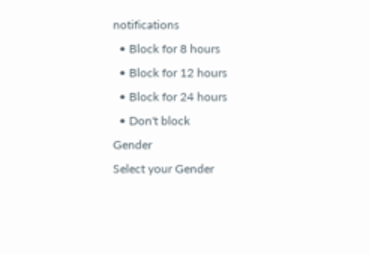notifications
  • Block for 8 hours
  • Block for 12 hours
  • Block for 24 hours
  • Don't block
Gender
Select your Gender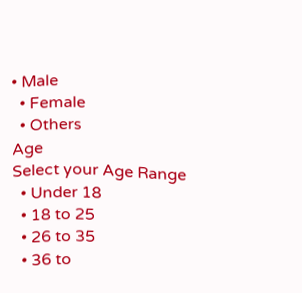• Male
  • Female
  • Others
Age
Select your Age Range
  • Under 18
  • 18 to 25
  • 26 to 35
  • 36 to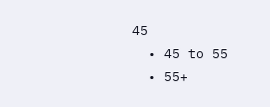45
  • 45 to 55
  • 55+